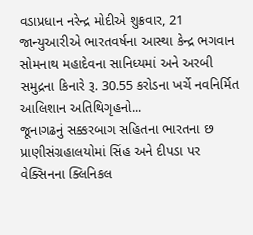વડાપ્રધાન નરેન્દ્ર મોદીએ શુક્રવાર, 21 જાન્યુઆરીએ ભારતવર્ષના આસ્થા કેન્દ્ર ભગવાન સોમનાથ મહાદેવના સાનિધ્યમાં અને અરબી સમુદ્રના કિનારે રૂ. 30.55 કરોડના ખર્ચે નવનિર્મિત આલિશાન અતિથિગૃહનો...
જૂનાગઢનું સક્કરબાગ સહિતના ભારતના છ પ્રાણીસંગ્રહાલયોમાં સિંહ અને દીપડા પર વેક્સિનના ક્લિનિકલ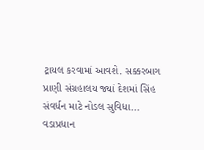ટ્રાયલ કરવામાં આવશે. સક્કરબાગ પ્રાણી સંગ્રહાલય જ્યાં દેશમાં સિંહ સંવર્ધન માટે નોડલ સુવિધા...
વડાપ્રધાન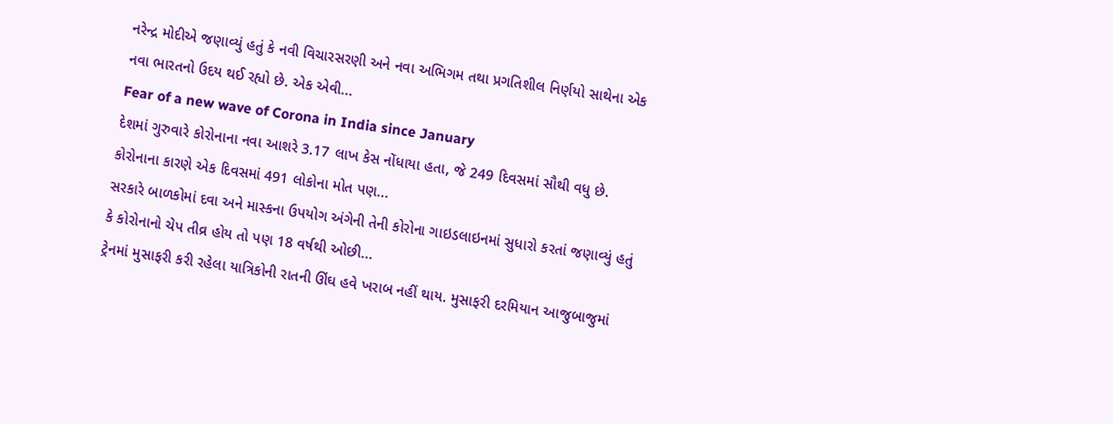નરેન્દ્ર મોદીએ જણાવ્યું હતું કે નવી વિચારસરણી અને નવા અભિગમ તથા પ્રગતિશીલ નિર્ણયો સાથેના એક નવા ભારતનો ઉદય થઈ રહ્યો છે. એક એવી...
Fear of a new wave of Corona in India since January
દેશમાં ગુરુવારે કોરોનાના નવા આશરે 3.17 લાખ કેસ નોંધાયા હતા, જે 249 દિવસમાં સૌથી વધુ છે. કોરોનાના કારણે એક દિવસમાં 491 લોકોના મોત પણ...
સરકારે બાળકોમાં દવા અને માસ્કના ઉપયોગ અંગેની તેની કોરોના ગાઇડલાઇનમાં સુધારો કરતાં જણાવ્યું હતું કે કોરોનાનો ચેપ તીવ્ર હોય તો પણ 18 વર્ષથી ઓછી...
ટ્રેનમાં મુસાફરી કરી રહેલા યાત્રિકોની રાતની ઊંઘ હવે ખરાબ નહીં થાય. મુસાફરી દરમિયાન આજુબાજુમાં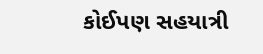કોઈપણ સહયાત્રી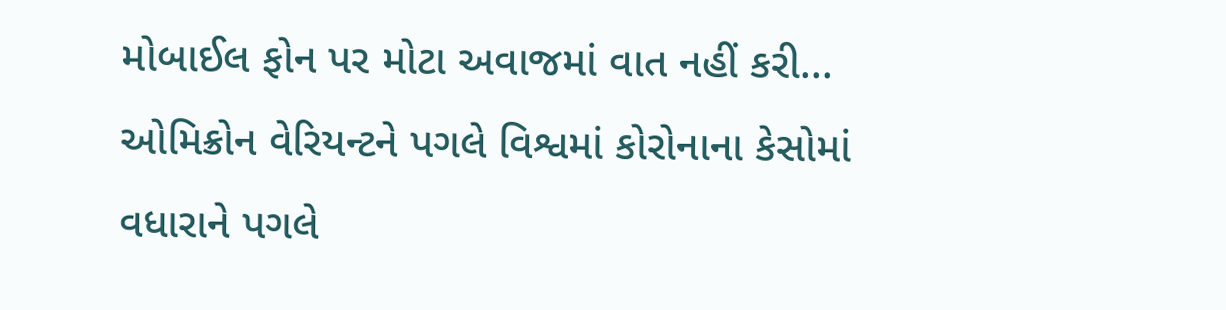મોબાઈલ ફોન પર મોટા અવાજમાં વાત નહીં કરી...
ઓમિક્રોન વેરિયન્ટને પગલે વિશ્વમાં કોરોનાના કેસોમાં વધારાને પગલે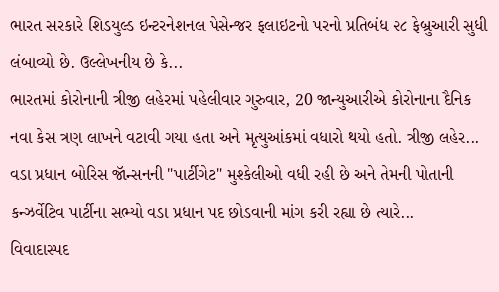ભારત સરકારે શિડયુલ્ડ ઇન્ટરનેશનલ પેસેન્જર ફલાઇટનો પરનો પ્રતિબંધ ૨૮ ફેબ્રુઆરી સુધી લંબાવ્યો છે. ઉલ્લેખનીય છે કે...
ભારતમાં કોરોનાની ત્રીજી લહેરમાં પહેલીવાર ગુરુવાર, 20 જાન્યુઆરીએ કોરોનાના દૈનિક નવા કેસ ત્રણ લાખને વટાવી ગયા હતા અને મૃત્યુઆંકમાં વધારો થયો હતો. ત્રીજી લહેર...
વડા પ્રધાન બોરિસ જૉન્સનની "પાર્ટીગેટ" મુશ્કેલીઓ વધી રહી છે અને તેમની પોતાની કન્ઝર્વેટિવ પાર્ટીના સભ્યો વડા પ્રધાન પદ છોડવાની માંગ કરી રહ્યા છે ત્યારે...
વિવાદાસ્પદ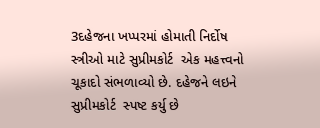3દહેજના ખપ્પરમાં હોમાતી નિર્દોષ સ્ત્રીઓ માટે સુપ્રીમકોર્ટ  એક મહત્ત્વનો ચૂકાદો સંભળાવ્યો છે. દહેજને લઇને સુપ્રીમકોર્ટ  સ્પષ્ટ કર્યુ છે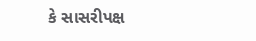કે સાસરીપક્ષ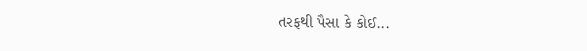તરફથી પૈસા કે કોઈ...